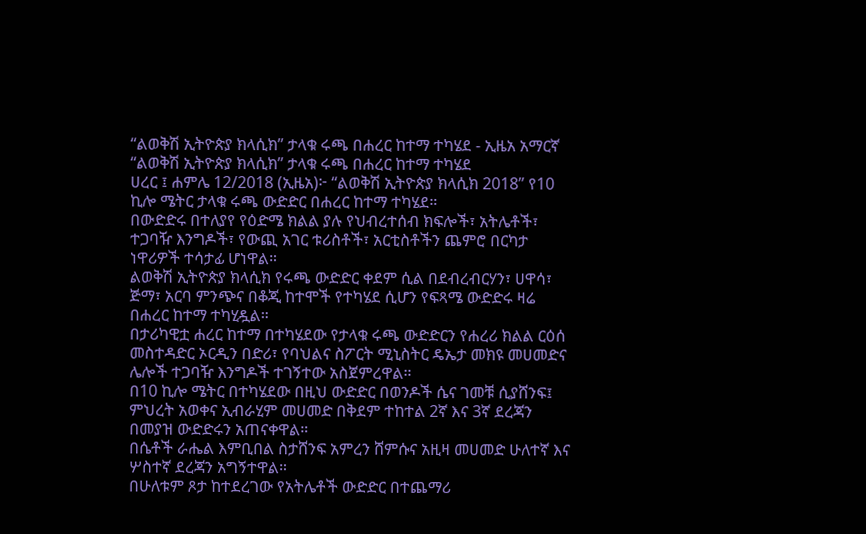“ልወቅሽ ኢትዮጵያ ክላሲክ” ታላቁ ሩጫ በሐረር ከተማ ተካሄደ - ኢዜአ አማርኛ
“ልወቅሽ ኢትዮጵያ ክላሲክ” ታላቁ ሩጫ በሐረር ከተማ ተካሄደ
ሀረር ፤ ሐምሌ 12/2018 (ኢዜአ)፦ “ልወቅሽ ኢትዮጵያ ክላሲክ 2018” የ10 ኪሎ ሜትር ታላቁ ሩጫ ውድድር በሐረር ከተማ ተካሄደ።
በውድድሩ በተለያየ የዕድሜ ክልል ያሉ የህብረተሰብ ክፍሎች፣ አትሌቶች፣ ተጋባዥ እንግዶች፣ የውጪ አገር ቱሪስቶች፣ አርቲስቶችን ጨምሮ በርካታ ነዋሪዎች ተሳታፊ ሆነዋል።
ልወቅሽ ኢትዮጵያ ክላሲክ የሩጫ ውድድር ቀደም ሲል በደብረብርሃን፣ ሀዋሳ፣ ጅማ፣ አርባ ምንጭና በቆጂ ከተሞች የተካሄደ ሲሆን የፍጻሜ ውድድሩ ዛሬ በሐረር ከተማ ተካሂዷል።
በታሪካዊቷ ሐረር ከተማ በተካሄደው የታላቁ ሩጫ ውድድርን የሐረሪ ክልል ርዕሰ መስተዳድር ኦርዲን በድሪ፣ የባህልና ስፖርት ሚኒስትር ዴኤታ መክዩ መሀመድና ሌሎች ተጋባዥ እንግዶች ተገኝተው አስጀምረዋል።
በ10 ኪሎ ሜትር በተካሄደው በዚህ ውድድር በወንዶች ሴና ገመቹ ሲያሸንፍ፤ ምህረት አወቀና ኢብራሂም መሀመድ በቅደም ተከተል 2ኛ እና 3ኛ ደረጃን በመያዝ ውድድሩን አጠናቀዋል።
በሴቶች ራሔል እምቢበል ስታሸንፍ አምረን ሸምሱና አዚዛ መሀመድ ሁለተኛ እና ሦስተኛ ደረጃን አግኝተዋል።
በሁለቱም ጾታ ከተደረገው የአትሌቶች ውድድር በተጨማሪ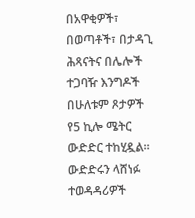በአዋቂዎች፣ በወጣቶች፣ በታዳጊ ሕጻናትና በሌሎች ተጋባዥ እንግዶች በሁለቱም ጾታዎች የ5 ኪሎ ሜትር ውድድር ተከሂዷል።
ውድድሩን ላሸነፉ ተወዳዳሪዎች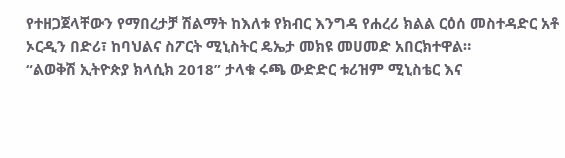የተዘጋጀላቸውን የማበረታቻ ሽልማት ከእለቱ የክብር እንግዳ የሐረሪ ክልል ርዕሰ መስተዳድር አቶ ኦርዲን በድሪ፣ ከባህልና ስፖርት ሚኒስትር ዴኤታ መክዩ መሀመድ አበርክተዋል።
“ልወቅሽ ኢትዮጵያ ክላሲክ 2018” ታላቁ ሩጫ ውድድር ቱሪዝም ሚኒስቴር እና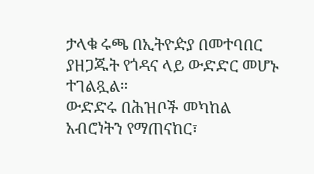ታላቁ ሩጫ በኢትዮዽያ በመተባበር ያዘጋጁት የጎዳና ላይ ውድድር መሆኑ ተገልጿል።
ውድድሩ በሕዝቦች መካከል አብሮነትን የማጠናከር፣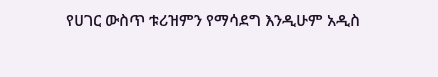የሀገር ውስጥ ቱሪዝምን የማሳደግ እንዲሁም አዲስ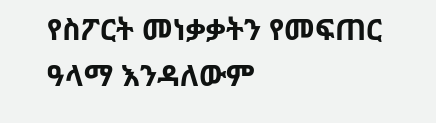የስፖርት መነቃቃትን የመፍጠር ዓላማ እንዳለውም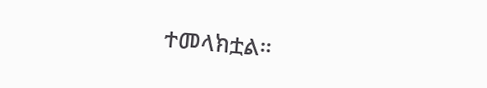ተመላክቷል።